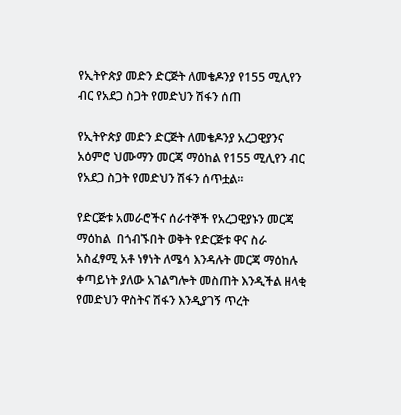የኢትዮጵያ መድን ድርጅት ለመቄዶንያ የ155 ሚሊየን ብር የአደጋ ስጋት የመድህን ሽፋን ሰጠ

የኢትዮጵያ መድን ድርጅት ለመቄዶንያ አረጋዊያንና አዕምሮ ህሙማን መርጃ ማዕከል የ155 ሚሊየን ብር የአደጋ ስጋት የመድህን ሽፋን ሰጥቷል፡፡

የድርጅቱ አመራሮችና ሰራተኞች የአረጋዊያኑን መርጃ ማዕከል  በጎብኙበት ወቅት የድርጅቱ ዋና ስራ አስፈፃሚ አቶ ነፃነት ለሜሳ እንዳሉት መርጃ ማዕከሉ ቀጣይነት ያለው አገልግሎት መስጠት እንዲችል ዘላቂ የመድህን ዋስትና ሽፋን እንዲያገኝ ጥረት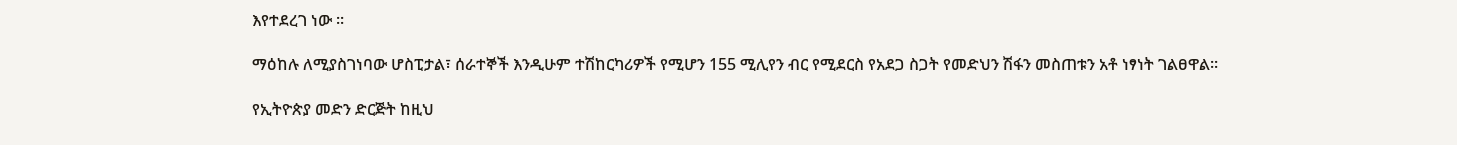እየተደረገ ነው ፡፡

ማዕከሉ ለሚያስገነባው ሆስፒታል፣ ሰራተኞች እንዲሁም ተሽከርካሪዎች የሚሆን 155 ሚሊየን ብር የሚደርስ የአደጋ ስጋት የመድህን ሽፋን መስጠቱን አቶ ነፃነት ገልፀዋል፡፡

የኢትዮጵያ መድን ድርጅት ከዚህ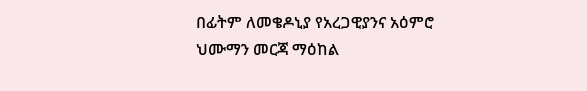በፊትም ለመቄዶኒያ የአረጋዊያንና አዕምሮ ህሙማን መርጃ ማዕከል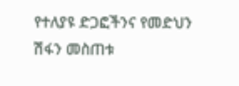የተለያዩ ድጋፎችንና የመድህን ሽፋን መስጠቱ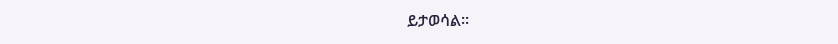ይታወሳል፡፡